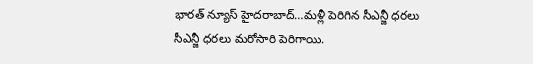భారత్ న్యూస్ హైదరాబాద్…మళ్లీ పెరిగిన సీఎన్జీ ధరలు
సీఎన్జీ ధరలు మరోసారి పెరిగాయి.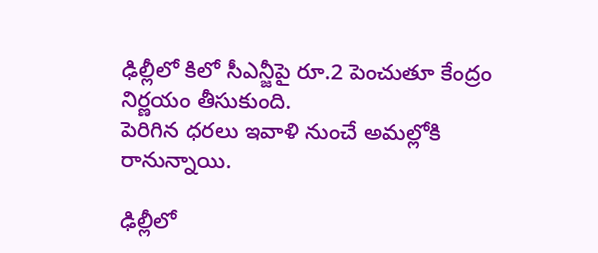ఢిల్లీలో కిలో సీఎన్జీపై రూ.2 పెంచుతూ కేంద్రం నిర్ణయం తీసుకుంది.
పెరిగిన ధరలు ఇవాళి నుంచే అమల్లోకి రానున్నాయి.

ఢిల్లీలో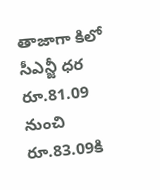తాజాగా కిలో సీఎన్జీ ధర రూ.81.09 నుంచి రూ.83.09కి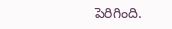పెరిగింది.